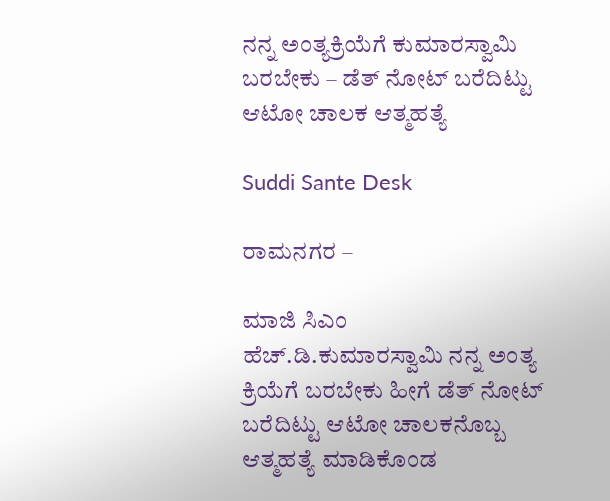ನನ್ನ ಅಂತ್ಯಕ್ರಿಯೆಗೆ ಕುಮಾರಸ್ವಾಮಿ ಬರಬೇಕು – ಡೆತ್ ನೋಟ್ ಬರೆದಿಟ್ಟು ಆಟೋ ಚಾಲಕ ಆತ್ಮಹತ್ಯೆ

Suddi Sante Desk

ರಾಮನಗರ –

ಮಾಜಿ ಸಿಎಂ ಹೆಚ್.ಡಿ.ಕುಮಾರಸ್ವಾಮಿ ನನ್ನ ಅಂತ್ಯ ಕ್ರಿಯೆಗೆ ಬರಬೇಕು ಹೀಗೆ ಡೆತ್ ನೋಟ್ ಬರೆದಿಟ್ಟು ಆಟೋ ಚಾಲಕನೊಬ್ಬ ಆತ್ಮಹತ್ಯೆ ಮಾಡಿಕೊಂಡ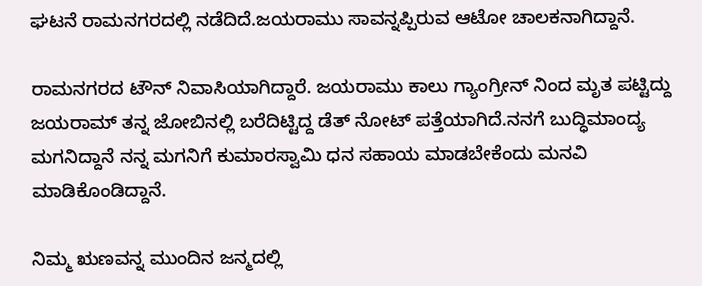ಘಟನೆ ರಾಮನಗರದಲ್ಲಿ ನಡೆದಿದೆ.ಜಯರಾಮು ಸಾವನ್ನಪ್ಪಿರುವ ಆಟೋ ಚಾಲಕನಾಗಿದ್ದಾನೆ.

ರಾಮನಗರದ ಟೌನ್ ನಿವಾಸಿಯಾಗಿದ್ದಾರೆ‌. ಜಯರಾಮು ಕಾಲು ಗ್ಯಾಂಗ್ರೀನ್ ನಿಂದ ಮೃತ ಪಟ್ಟಿದ್ದು ಜಯರಾಮ್ ತನ್ನ ಜೋಬಿನಲ್ಲಿ ಬರೆದಿಟ್ಟಿದ್ದ ಡೆತ್ ನೋಟ್ ಪತ್ತೆಯಾಗಿದೆ.ನನಗೆ ಬುದ್ಧಿಮಾಂದ್ಯ ಮಗನಿದ್ದಾನೆ ನನ್ನ ಮಗನಿಗೆ ಕುಮಾರಸ್ವಾಮಿ ಧನ ಸಹಾಯ ಮಾಡಬೇಕೆಂದು ಮನವಿ ಮಾಡಿಕೊಂಡಿದ್ದಾನೆ.

ನಿಮ್ಮ ಋಣವನ್ನ ಮುಂದಿನ ಜನ್ಮದಲ್ಲಿ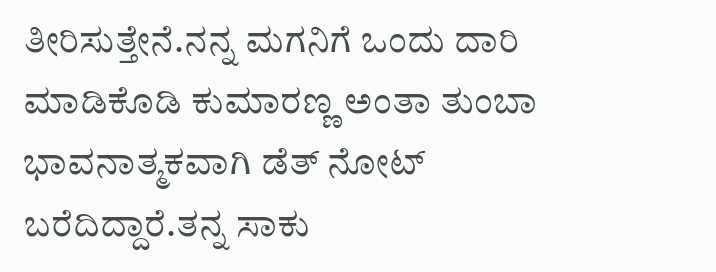ತೀರಿಸುತ್ತೇನೆ.ನನ್ನ ಮಗನಿಗೆ ಒಂದು ದಾರಿ ಮಾಡಿಕೊಡಿ ಕುಮಾರಣ್ಣ ಅಂತಾ ತುಂಬಾ ಭಾವನಾತ್ಮಕವಾಗಿ ಡೆತ್ ನೋಟ್ ಬರೆದಿದ್ದಾರೆ‌.ತನ್ನ ಸಾಕು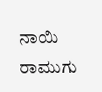ನಾಯಿ ರಾಮುಗು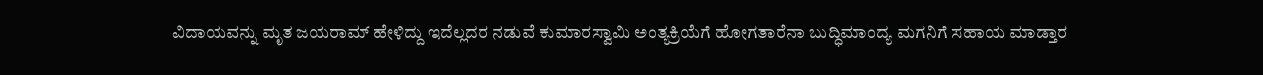ವಿದಾಯವನ್ನು ಮೃತ ಜಯರಾಮ್ ಹೇಳಿದ್ದು ಇದೆಲ್ಲದರ ನಡುವೆ ಕುಮಾರಸ್ವಾಮಿ ಅಂತ್ಯಕ್ರಿಯೆಗೆ ಹೋಗತಾರೆನಾ ಬುದ್ಧಿಮಾಂದ್ಯ ಮಗನಿಗೆ ಸಹಾಯ ಮಾಡ್ತಾರ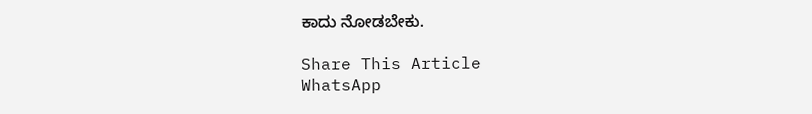ಕಾದು ನೋಡಬೇಕು.

Share This Article
WhatsApp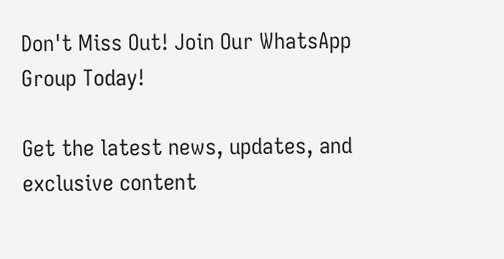Don't Miss Out! Join Our WhatsApp Group Today!

Get the latest news, updates, and exclusive content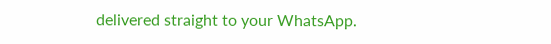delivered straight to your WhatsApp.